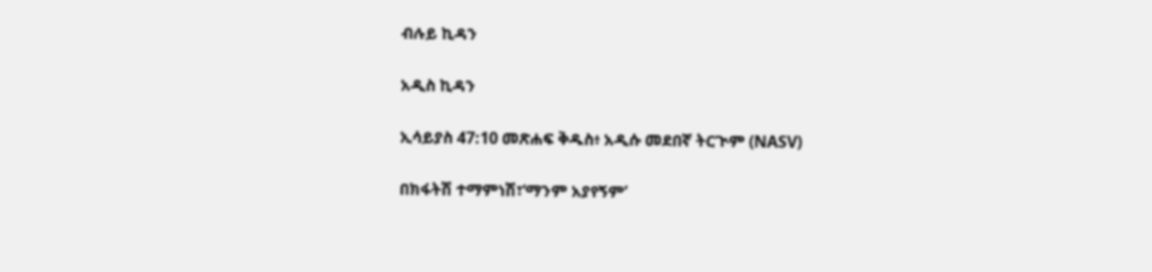ብሉይ ኪዳን

አዲስ ኪዳን

ኢሳይያስ 47:10 መጽሐፍ ቅዱስ፥ አዲሱ መደበኛ ትርጒም (NASV)

በክፋትሽ ተማምነሽ፣‘ማንም አያየኝም’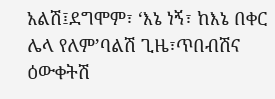አልሽ፤ደግሞም፣ ‘እኔ ነኝ፣ ከእኔ በቀር ሌላ የለም’ባልሽ ጊዜ፣ጥበብሽና ዕውቀትሽ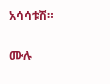አሳሳቱሽ።

ሙሉ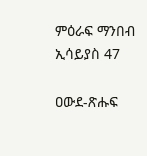ምዕራፍ ማንበብ ኢሳይያስ 47

ዐውደ-ጽሑፍ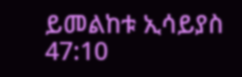ይመልከቱ ኢሳይያስ 47:10